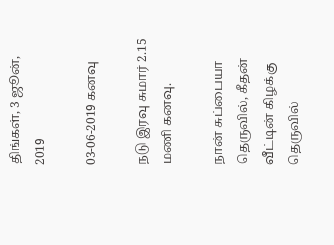திங்கள், 3 ஜூன், 2019

03-06-2019 கனவு

நடு இரவு சுமார் 2.15 மணி கனவு.

நான் சுப்பையா தெருவில், கீதன் வீட்டின் கிழக்கு தெருவில்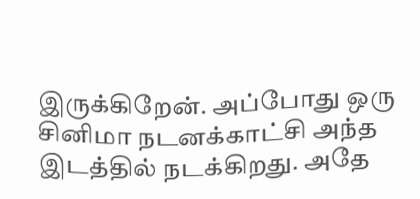இருக்கிறேன். அப்போது ஒரு சினிமா நடனக்காட்சி அந்த இடத்தில் நடக்கிறது. அதே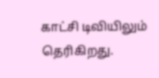காட்சி டிவியிலும் தெரிகிறது.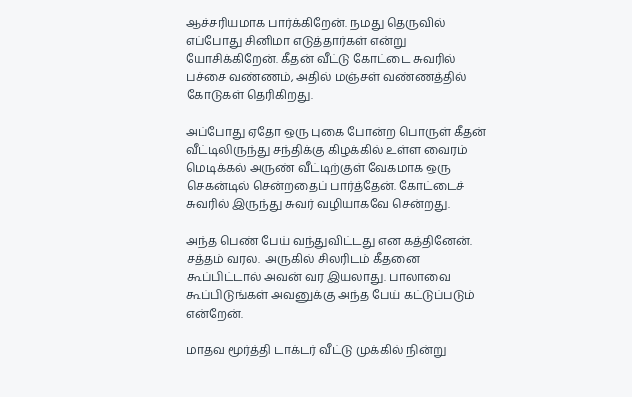ஆச்சரியமாக பார்க்கிறேன். நமது தெருவில் எப்போது சினிமா எடுத்தார்கள் என்று யோசிக்கிறேன். கீதன் வீட்டு கோட்டை சுவரில் பச்சை வண்ணம், அதில் மஞ்சள் வண்ணத்தில் கோடுகள் தெரிகிறது.

அப்போது ஏதோ ஒரு புகை போன்ற பொருள் கீதன் வீட்டிலிருந்து சந்திக்கு கிழக்கில் உள்ள வைரம் மெடிக்கல் அருண் வீட்டிற்குள் வேகமாக ஒரு செகன்டில் சென்றதைப் பார்த்தேன். கோட்டைச் சுவரில் இருந்து சுவர் வழியாகவே சென்றது.

அந்த பெண் பேய் வந்துவிட்டது என கத்தினேன். சத்தம் வரல.  அருகில் சிலரிடம் கீதனை கூப்பிட்டால் அவன் வர இயலாது. பாலாவை கூப்பிடுங்கள் அவனுக்கு அந்த பேய் கட்டுப்படும் என்றேன்.

மாதவ மூர்த்தி டாக்டர் வீட்டு முக்கில் நின்று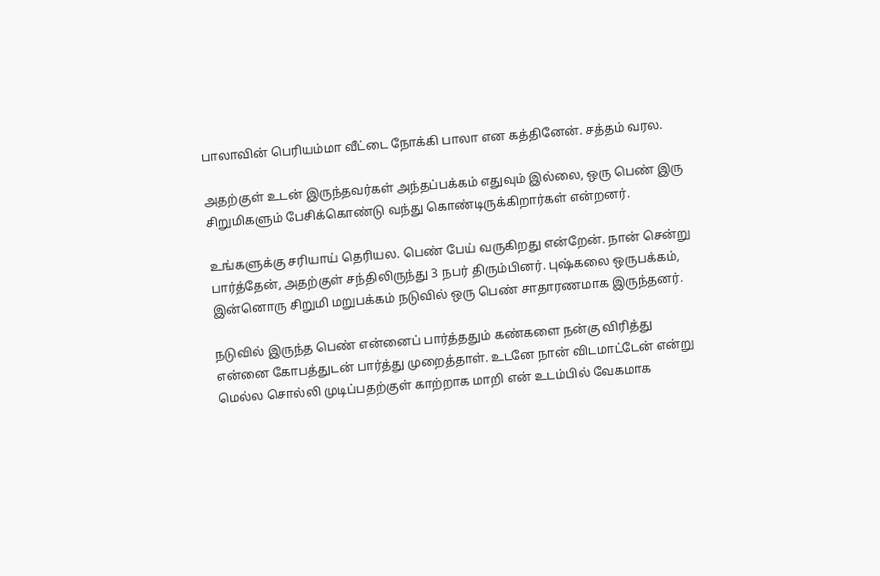பாலாவின் பெரியம்மா வீட்டை நோக்கி பாலா என கத்தினேன். சத்தம் வரல.

அதற்குள் உடன் இருந்தவர்கள் அந்தப்பக்கம் எதுவும் இல்லை, ஒரு பெண் இரு சிறுமிகளும் பேசிக்கொண்டு வந்து கொண்டிருக்கிறார்கள் என்றனர்.

உங்களுக்கு சரியாய் தெரியல. பெண் பேய் வருகிறது என்றேன். நான் சென்று பார்த்தேன், அதற்குள் சந்திலிருந்து 3 நபர் திரும்பினர். புஷ்கலை ஒருபக்கம், இன்னொரு சிறுமி மறுபக்கம் நடுவில் ஒரு பெண் சாதாரணமாக இருந்தனர்.

நடுவில் இருந்த பெண் என்னைப் பார்த்ததும் கண்களை நன்கு விரித்து என்னை கோபத்துடன் பார்த்து முறைத்தாள். உடனே நான் விடமாட்டேன் என்று மெல்ல சொல்லி முடிப்பதற்குள் காற்றாக மாறி என் உடம்பில் வேகமாக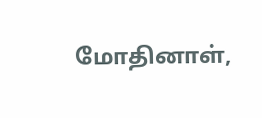மோதினாள்,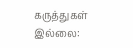கருத்துகள் இல்லை: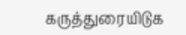கருத்துரையிடுக